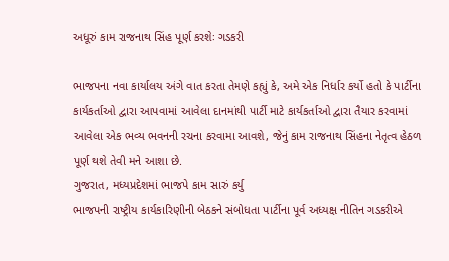અધૂરું કામ રાજનાથ સિંહ પૂર્ણ કરશેઃ ગડકરી

ભાજપના નવા કાર્યાલય અંગે વાત કરતા તેમણે કહ્યું કે, અમે એક નિર્ધાર કર્યો હતો કે પાર્ટીના કાર્યકર્તાઓ દ્વારા આપવામાં આવેલા દાનમાંથી પાર્ટી માટે કાર્યકર્તાઓ દ્વારા તૈયાર કરવામાં આવેલા એક ભવ્ય ભવનની રચના કરવામા આવશે, જેનું કામ રાજનાથ સિંહના નેતૃત્વ હેઠળ પૂર્ણ થશે તેવી મને આશા છે.
ગુજરાત, મધ્યપ્રદેશમાં ભાજપે કામ સારું કર્યુ
ભાજપની રાષ્ટ્રીય કાર્યકારિણીની બેઠકને સંબોધતા પાર્ટીના પૂર્વ અધ્યક્ષ નીતિન ગડકરીએ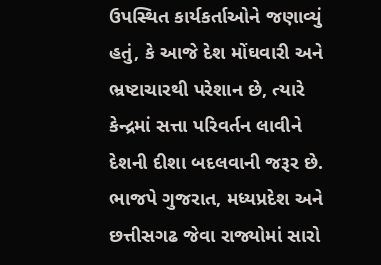ઉપસ્થિત કાર્યકર્તાઓને જણાવ્યું હતું, કે આજે દેશ મોંઘવારી અને ભ્રષ્ટાચારથી પરેશાન છે, ત્યારે કેન્દ્રમાં સત્તા પરિવર્તન લાવીને દેશની દીશા બદલવાની જરૂર છે. ભાજપે ગુજરાત, મધ્યપ્રદેશ અને છત્તીસગઢ જેવા રાજ્યોમાં સારો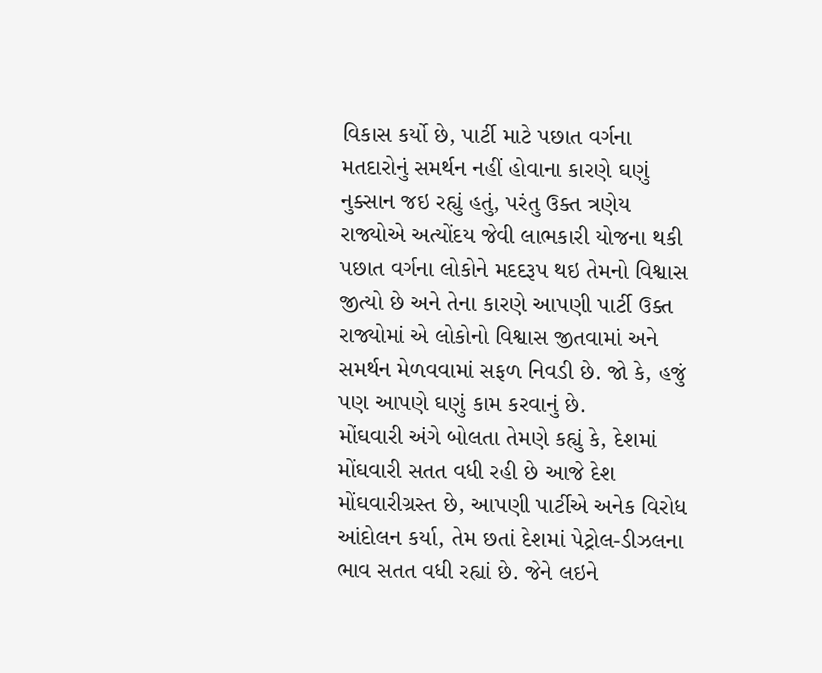વિકાસ કર્યો છે, પાર્ટી માટે પછાત વર્ગના મતદારોનું સમર્થન નહીં હોવાના કારણે ઘણું નુક્સાન જઇ રહ્યું હતું, પરંતુ ઉક્ત ત્રણેય રાજ્યોએ અત્યોંદય જેવી લાભકારી યોજના થકી પછાત વર્ગના લોકોને મદદરૂપ થઇ તેમનો વિશ્વાસ જીત્યો છે અને તેના કારણે આપણી પાર્ટી ઉક્ત રાજ્યોમાં એ લોકોનો વિશ્વાસ જીતવામાં અને સમર્થન મેળવવામાં સફળ નિવડી છે. જો કે, હજું પણ આપણે ઘણું કામ કરવાનું છે.
મોંઘવારી અંગે બોલતા તેમણે કહ્યું કે, દેશમાં મોંઘવારી સતત વધી રહી છે આજે દેશ મોંઘવારીગ્રસ્ત છે, આપણી પાર્ટીએ અનેક વિરોધ આંદોલન કર્યા, તેમ છતાં દેશમાં પેટ્રોલ-ડીઝલના ભાવ સતત વધી રહ્યાં છે. જેને લઇને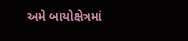અમે બાયોક્ષેત્રમાં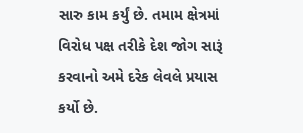સારુ કામ કર્યું છે. તમામ ક્ષેત્રમાં વિરોધ પક્ષ તરીકે દેશ જોગ સારૂં કરવાનો અમે દરેક લેવલે પ્રયાસ કર્યો છે.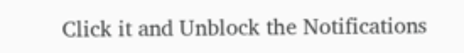Click it and Unblock the Notifications